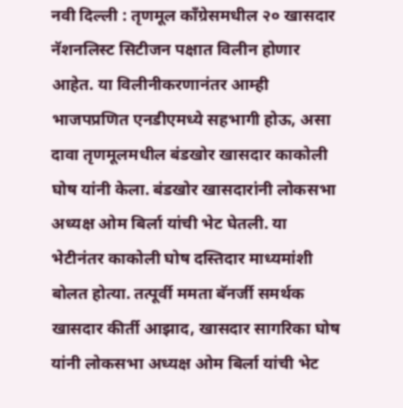नवी दिल्ली : तृणमूल काँग्रेसमधील २० खासदार नॅशनलिस्ट सिटीजन पक्षात विलीन होणार आहेत. या विलीनीकरणानंतर आम्ही भाजपप्रणित एनडीएमध्ये सहभागी होऊ, असा दावा तृणमूलमधील बंडखोर खासदार काकोली घोष यांनी केला. बंडखोर खासदारांनी लोकसभा अध्यक्ष ओम बिर्ला यांची भेट घेतली. या भेटीनंतर काकोली घोष दस्तिदार माध्यमांशी बोलत होत्या. तत्पूर्वी ममता बॅनर्जी समर्थक खासदार कीर्ती आझाद, खासदार सागरिका घोष यांनी लोकसभा अध्यक्ष ओम बिर्ला यांची भेट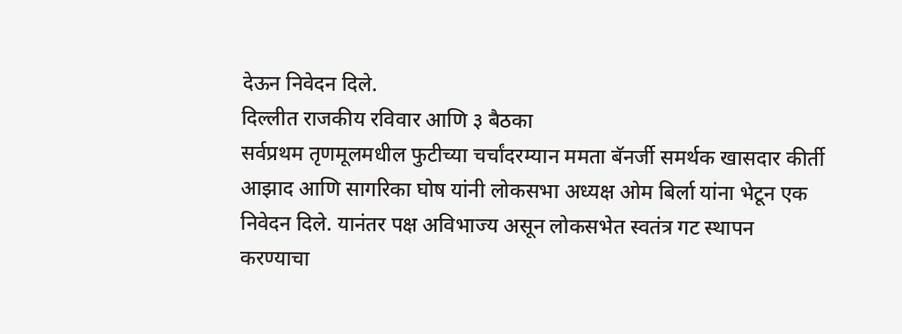देऊन निवेदन दिले.
दिल्लीत राजकीय रविवार आणि ३ बैठका
सर्वप्रथम तृणमूलमधील फुटीच्या चर्चांदरम्यान ममता बॅनर्जी समर्थक खासदार कीर्ती आझाद आणि सागरिका घोष यांनी लोकसभा अध्यक्ष ओम बिर्ला यांना भेटून एक निवेदन दिले. यानंतर पक्ष अविभाज्य असून लोकसभेत स्वतंत्र गट स्थापन करण्याचा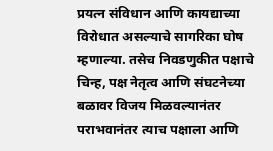प्रयत्न संविधान आणि कायद्याच्या विरोधात असल्याचे सागरिका घोष म्हणाल्या. तसेच निवडणुकीत पक्षाचे चिन्ह, पक्ष नेतृत्व आणि संघटनेच्या बळावर विजय मिळवल्यानंतर पराभवानंतर त्याच पक्षाला आणि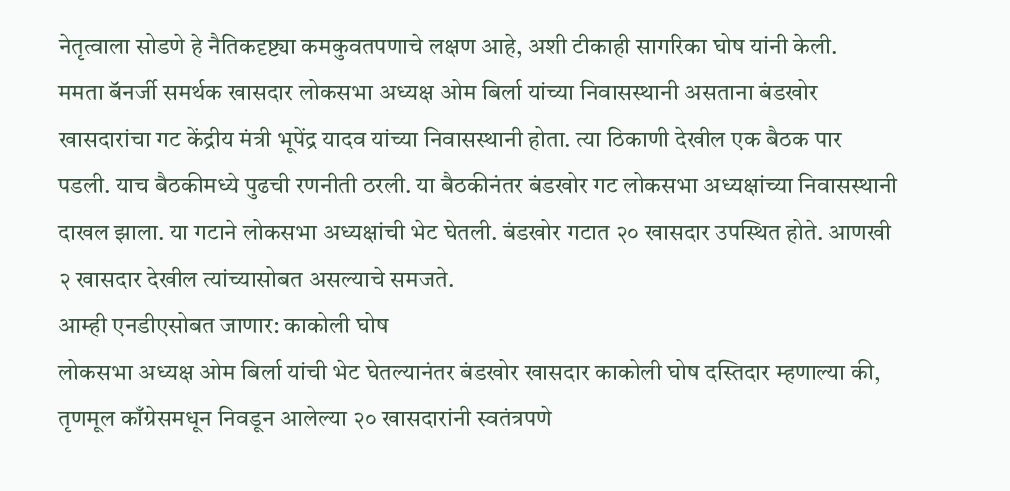नेतृत्वाला सोडणे हे नैतिकदृष्ट्या कमकुवतपणाचे लक्षण आहे, अशी टीकाही सागरिका घोष यांनी केली.
ममता बॅनर्जी समर्थक खासदार लोकसभा अध्यक्ष ओम बिर्ला यांच्या निवासस्थानी असताना बंडखोर खासदारांचा गट केंद्रीय मंत्री भूपेंद्र यादव यांच्या निवासस्थानी होता. त्या ठिकाणी देखील एक बैठक पार पडली. याच बैठकीमध्ये पुढची रणनीती ठरली. या बैठकीनंतर बंडखोर गट लोकसभा अध्यक्षांच्या निवासस्थानी दाखल झाला. या गटाने लोकसभा अध्यक्षांची भेट घेतली. बंडखोर गटात २० खासदार उपस्थित होते. आणखी २ खासदार देखील त्यांच्यासोबत असल्याचे समजते.
आम्ही एनडीएसोबत जाणार: काकोली घोष
लोकसभा अध्यक्ष ओम बिर्ला यांची भेट घेतल्यानंतर बंडखोर खासदार काकोली घोष दस्तिदार म्हणाल्या की, तृणमूल काँग्रेसमधून निवडून आलेल्या २० खासदारांनी स्वतंत्रपणे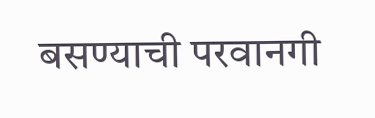बसण्याची परवानगी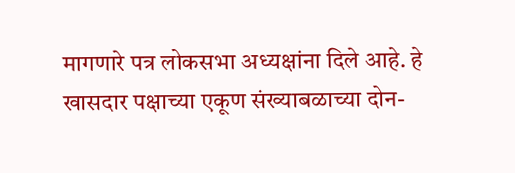मागणारे पत्र लोकसभा अध्यक्षांना दिले आहे. हे खासदार पक्षाच्या एकूण संख्याबळाच्या दोन-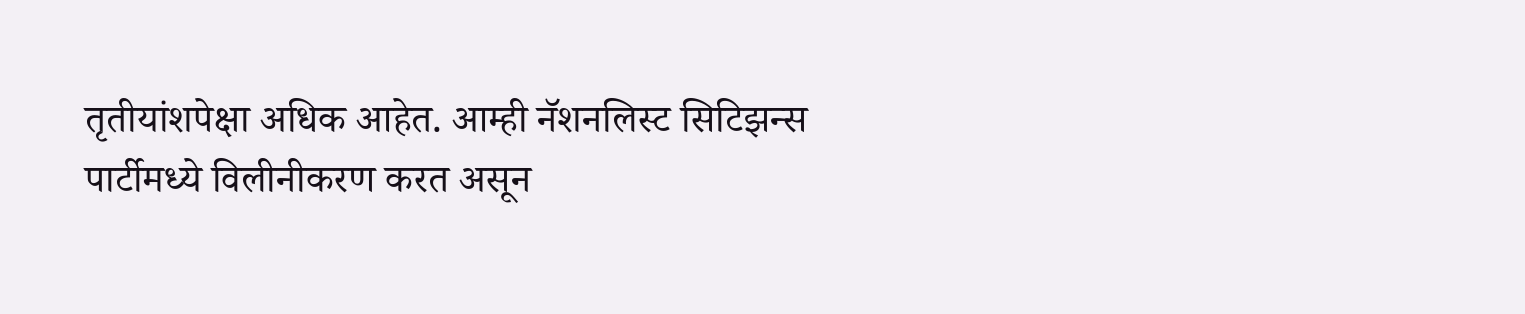तृतीयांशपेक्षा अधिक आहेत. आम्ही नॅशनलिस्ट सिटिझन्स पार्टीमध्ये विलीनीकरण करत असून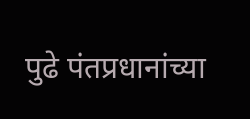पुढे पंतप्रधानांच्या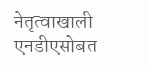नेतृत्वाखाली एनडीएसोबत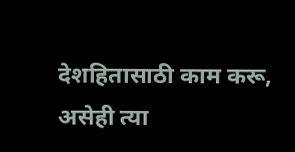देशहितासाठी काम करू, असेही त्या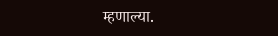म्हणाल्या.